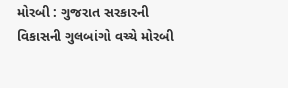મોરબી : ગુજરાત સરકારની વિકાસની ગુલબાંગો વચ્ચે મોરબી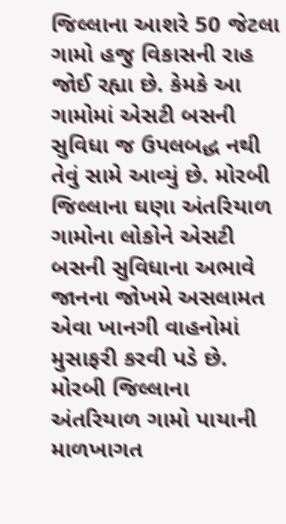જિલ્લાના આશરે 50 જેટલા ગામો હજુ વિકાસની રાહ જોઈ રહ્યા છે. કેમકે આ ગામોમાં એસટી બસની સુવિધા જ ઉપલબદ્ધ નથી તેવું સામે આવ્યું છે. મોરબી જિલ્લાના ઘણા અંતરિયાળ ગામોના લોકોને એસટી બસની સુવિધાના અભાવે જાનના જોખમે અસલામત એવા ખાનગી વાહનોમાં મુસાફરી કરવી પડે છે. મોરબી જિલ્લાના અંતરિયાળ ગામો પાયાની માળખાગત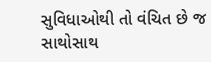સુવિધાઓથી તો વંચિત છે જ સાથોસાથ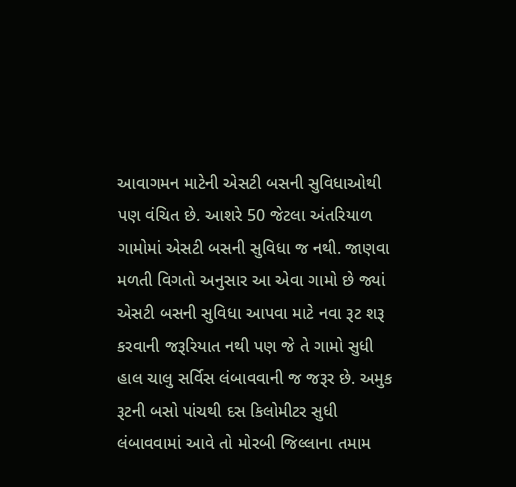આવાગમન માટેની એસટી બસની સુવિધાઓથી પણ વંચિત છે. આશરે 50 જેટલા અંતરિયાળ ગામોમાં એસટી બસની સુવિધા જ નથી. જાણવા મળતી વિગતો અનુસાર આ એવા ગામો છે જ્યાં એસટી બસની સુવિધા આપવા માટે નવા રૂટ શરૂ કરવાની જરૂરિયાત નથી પણ જે તે ગામો સુધી હાલ ચાલુ સર્વિસ લંબાવવાની જ જરૂર છે. અમુક રૂટની બસો પાંચથી દસ કિલોમીટર સુધી લંબાવવામાં આવે તો મોરબી જિલ્લાના તમામ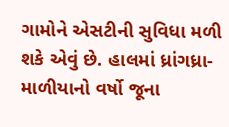ગામોને એસટીની સુવિધા મળી શકે એવું છે. હાલમાં ધ્રાંગધ્રા-માળીયાનો વર્ષો જૂના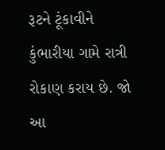રૂટને ટૂંકાવીને કુંભારીયા ગામે રાત્રી રોકાણ કરાય છે. જો આ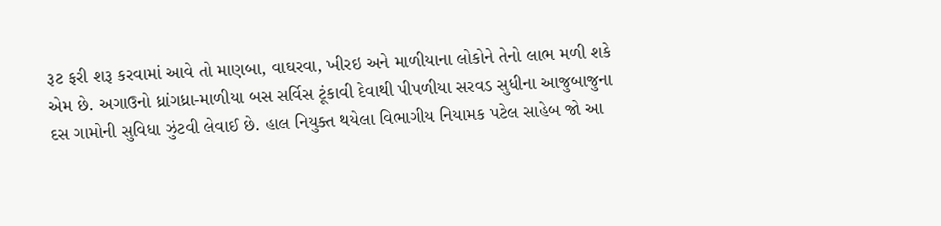રૂટ ફરી શરૂ કરવામાં આવે તો માણબા, વાઘરવા, ખીરઇ અને માળીયાના લોકોને તેનો લાભ મળી શકે એમ છે. અગાઉનો ધ્રાંગધ્રા-માળીયા બસ સર્વિસ ટૂંકાવી દેવાથી પીપળીયા સરવડ સુધીના આજુબાજુના દસ ગામોની સુવિધા ઝુંટવી લેવાઈ છે. હાલ નિયુક્ત થયેલા વિભાગીય નિયામક પટેલ સાહેબ જો આ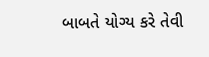બાબતે યોગ્ય કરે તેવી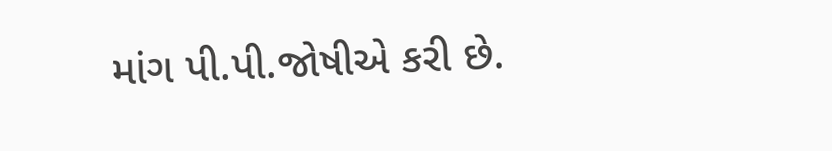માંગ પી.પી.જોષીએ કરી છે.